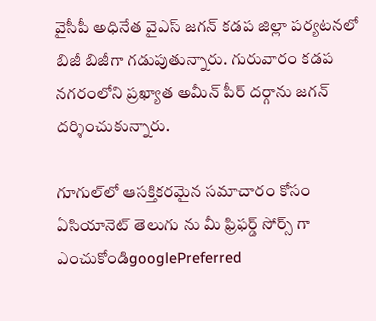వైసీపీ అధినేత వైఎస్ జగన్ కడప జిల్లా పర్యటనలో బిజీ బిజీగా గడుపుతున్నారు. గురువారం కడప నగరంలోని ప్రఖ్యాత అమీన్‌ పీర్ దర్గాను జగన్ దర్శించుకున్నారు.

గూగుల్‌లో ఆసక్తికరమైన సమాచారం కోసం ఏసియానెట్ తెలుగు ను మీ ఫ్రిఫర్డ్ సోర్స్ గా ఎంచుకోండిgooglePreferred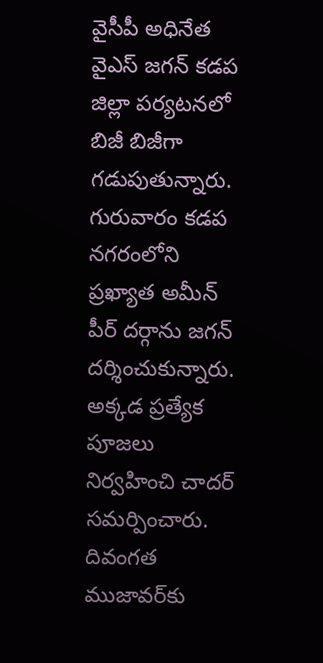వైసీపీ అధినేత వైఎస్ జగన్ కడప జిల్లా పర్యటనలో బిజీ బిజీగా గడుపుతున్నారు. గురువారం కడప నగరంలోని ప్రఖ్యాత అమీన్‌ పీర్ దర్గాను జగన్ దర్శించుకున్నారు. అక్కడ ప్రత్యేక పూజలు నిర్వహించి చాదర్ సమర్పించారు. దివంగత ముజావర్‌కు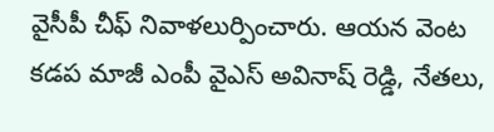వైసీపీ చీఫ్ నివాళలుర్పించారు. ఆయన వెంట కడప మాజీ ఎంపీ వైఎస్ అవినాష్ రెడ్డి, నేతలు,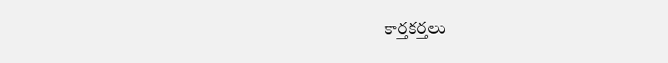కార్తకర్తలు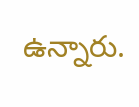ఉన్నారు.